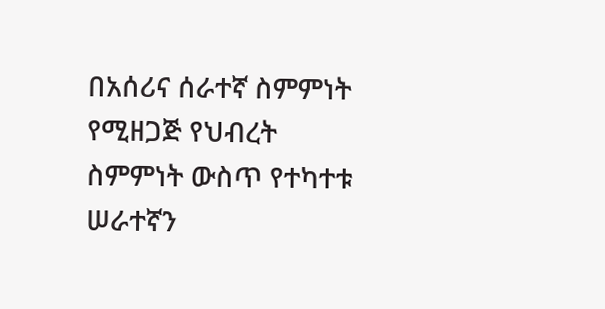በአሰሪና ሰራተኛ ስምምነት የሚዘጋጅ የህብረት ስምምነት ውስጥ የተካተቱ ሠራተኛን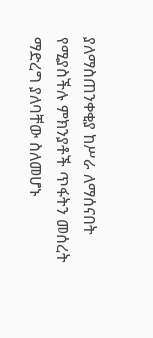ያለማስጠንቀቂያ ከሥራ ለማሰናበት የሚያስችሉ ምክንያቶች ጥፋትን መሰረት ማድረግ ያለባቸው ስለመሆኑ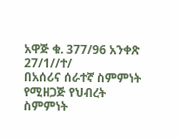አዋጅ ቁ. 377/96 አንቀጽ 27/1//ተ/
በአሰሪና ሰራተኛ ስምምነት የሚዘጋጅ የህብረት ስምምነት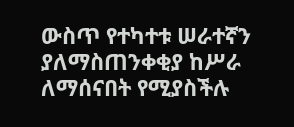ውስጥ የተካተቱ ሠራተኛን ያለማስጠንቀቂያ ከሥራ ለማሰናበት የሚያስችሉ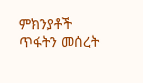ምክንያቶች ጥፋትን መሰረት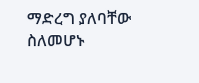ማድረግ ያለባቸው ስለመሆኑ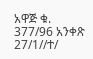አዋጅ ቁ. 377/96 አንቀጽ 27/1//ተ/